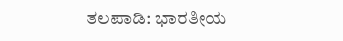ತಲಪಾಡಿ: ಭಾರತೀಯ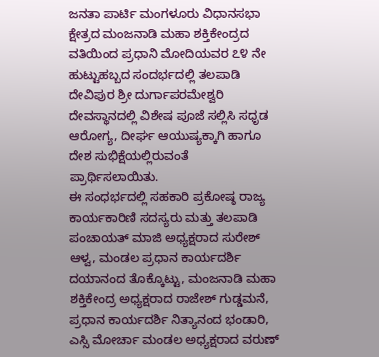ಜನತಾ ಪಾರ್ಟಿ ಮಂಗಳೂರು ವಿಧಾನಸಭಾ ಕ್ಷೇತ್ರದ ಮಂಜನಾಡಿ ಮಹಾ ಶಕ್ತಿಕೇಂದ್ರದ ವತಿಯಿಂದ ಪ್ರಧಾನಿ ಮೋದಿಯವರ ೭೪ ನೇ ಹುಟ್ಟುಹಬ್ಬದ ಸಂದರ್ಭದಲ್ಲಿ ತಲಪಾಡಿ ದೇವಿಪುರ ಶ್ರೀ ದುರ್ಗಾಪರಮೇಶ್ವರಿ ದೇವಸ್ಥಾನದಲ್ಲಿ ವಿಶೇಷ ಪೂಜೆ ಸಲ್ಲಿಸಿ ಸಧೃಡ ಆರೋಗ್ಯ, ದೀರ್ಘ ಆಯುಷ್ಯಕ್ಕಾಗಿ ಹಾಗೂ ದೇಶ ಸುಭಿಕ್ಷೆಯಲ್ಲಿರುವಂತೆ ಪ್ರಾರ್ಥಿಸಲಾಯಿತು.
ಈ ಸಂಧರ್ಭದಲ್ಲಿ ಸಹಕಾರಿ ಪ್ರಕೋಷ್ಠ ರಾಜ್ಯ ಕಾರ್ಯಕಾರಿಣಿ ಸದಸ್ಯರು ಮತ್ತು ತಲಪಾಡಿ ಪಂಚಾಯತ್ ಮಾಜಿ ಅಧ್ಯಕ್ಷರಾದ ಸುರೇಶ್ ಆಳ್ವ, ಮಂಡಲ ಪ್ರಧಾನ ಕಾರ್ಯದರ್ಶಿ ದಯಾನಂದ ತೊಕ್ಕೊಟ್ಟು, ಮಂಜನಾಡಿ ಮಹಾ ಶಕ್ತಿಕೇಂದ್ರ ಅಧ್ಯಕ್ಷರಾದ ರಾಜೇಶ್ ಗುಡ್ಡಮನೆ, ಪ್ರಧಾನ ಕಾರ್ಯದರ್ಶಿ ನಿತ್ಯಾನಂದ ಭಂಡಾರಿ, ಎಸ್ಸಿ ಮೋರ್ಚಾ ಮಂಡಲ ಅಧ್ಯಕ್ಷರಾದ ವರುಣ್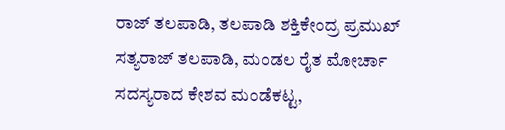ರಾಜ್ ತಲಪಾಡಿ, ತಲಪಾಡಿ ಶಕ್ತಿಕೇಂದ್ರ ಪ್ರಮುಖ್ ಸತ್ಯರಾಜ್ ತಲಪಾಡಿ, ಮಂಡಲ ರೈತ ಮೋರ್ಚಾ ಸದಸ್ಯರಾದ ಕೇಶವ ಮಂಡೆಕಟ್ಟ,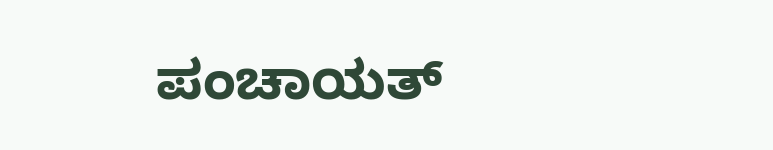ಪಂಚಾಯತ್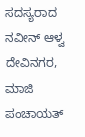ಸದಸ್ಯರಾದ ನವೀನ್ ಆಳ್ವ ದೇವಿನಗರ, ಮಾಜಿ ಪಂಚಾಯತ್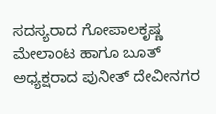ಸದಸ್ಯರಾದ ಗೋಪಾಲಕೃಷ್ಣ ಮೇಲಾಂಟ ಹಾಗೂ ಬೂತ್ ಅಧ್ಯಕ್ಷರಾದ ಪುನೀತ್ ದೇವೀನಗರ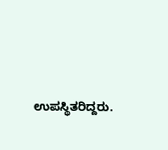ಉಪಸ್ಥಿತರಿದ್ದರು.